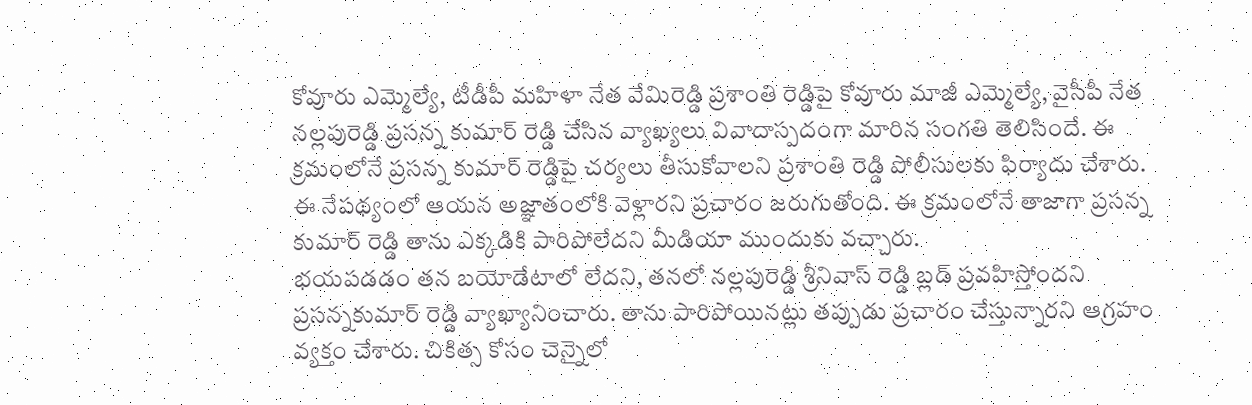కోవూరు ఎమ్మెల్యే, టీడీపీ మహిళా నేత వేమిరెడ్డి ప్రశాంతి రెడ్డిపై కోవూరు మాజీ ఎమ్మెల్యే, వైసీపీ నేత నల్లపురెడ్డి ప్రసన్న కుమార్ రెడ్డి చేసిన వ్యాఖ్యలు వివాదాస్పదంగా మారిన సంగతి తెలిసిందే. ఈ క్రమంలోనే ప్రసన్న కుమార్ రెడ్డిపై చర్యలు తీసుకోవాలని ప్రశాంతి రెడ్డి పోలీసులకు ఫిర్యాదు చేశారు. ఈ నేపథ్యంలో ఆయన అజ్ఞాతంలోకి వెళ్లారని ప్రచారం జరుగుతోంది. ఈ క్రమంలోనే తాజాగా ప్రసన్న కుమార్ రెడ్డి తాను ఎక్కడికి పారిపోలేదని మీడియా ముందుకు వచ్చారు.
భయపడడం తన బయోడేటాలో లేదని, తనలో నల్లపురెడ్డి శ్రీనివాస్ రెడ్డి బ్లడ్ ప్రవహిస్తోందని ప్రసన్నకుమార్ రెడ్డి వ్యాఖ్యానించారు. తాను పారిపోయినట్లు తప్పుడు ప్రచారం చేస్తున్నారని ఆగ్రహం వ్యక్తం చేశారు. చికిత్స కోసం చెన్నైలో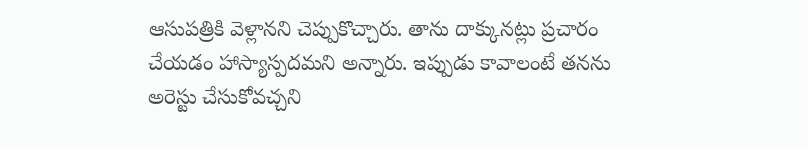ఆసుపత్రికి వెళ్లానని చెప్పుకొచ్చారు. తాను దాక్కునట్లు ప్రచారం చేయడం హాస్యాస్పదమని అన్నారు. ఇప్పుడు కావాలంటే తనను అరెస్టు చేసుకోవచ్చని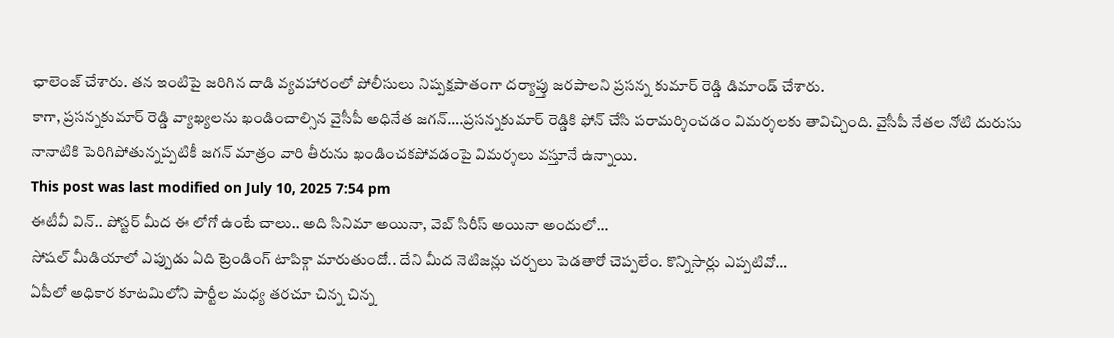ఛాలెంజ్ చేశారు. తన ఇంటిపై జరిగిన దాడి వ్యవహారంలో పోలీసులు నిష్పక్షపాతంగా దర్యాప్తు జరపాలని ప్రసన్న కుమార్ రెడ్డి డిమాండ్ చేశారు.
కాగా, ప్రసన్నకుమార్ రెడ్డి వ్యాఖ్యలను ఖండించాల్సిన వైసీపీ అధినేత జగన్….ప్రసన్నకుమార్ రెడ్డికి ఫోన్ చేసి పరామర్శించడం విమర్శలకు తావిచ్చింది. వైసీపీ నేతల నోటి దురుసు నానాటికి పెరిగిపోతున్నప్పటికీ జగన్ మాత్రం వారి తీరును ఖండించకపోవడంపై విమర్శలు వస్తూనే ఉన్నాయి.
This post was last modified on July 10, 2025 7:54 pm
ఈటీవీ విన్.. పోస్టర్ మీద ఈ లోగో ఉంటే చాలు.. అది సినిమా అయినా, వెబ్ సిరీస్ అయినా అందులో…
సోషల్ మీడియాలో ఎప్పుడు ఏది ట్రెండింగ్ టాపిక్గా మారుతుందో.. దేని మీద నెటిజన్లు చర్చలు పెడతారో చెప్పలేం. కొన్నిసార్లు ఎప్పటివో…
ఏపీలో అధికార కూటమిలోని పార్టీల మధ్య తరచూ చిన్న చిన్న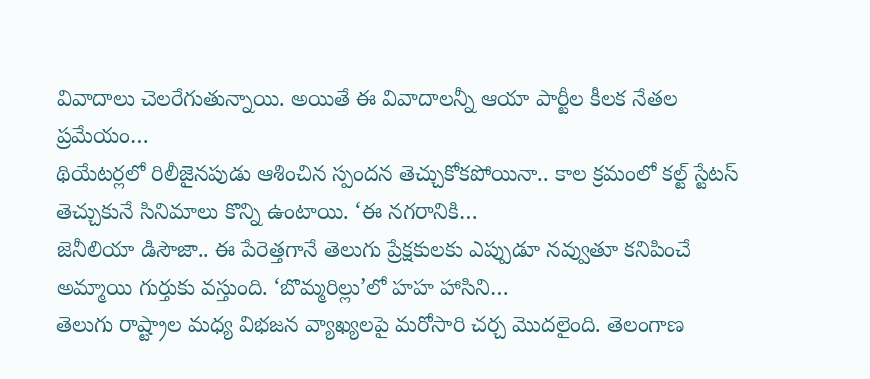వివాదాలు చెలరేగుతున్నాయి. అయితే ఈ వివాదాలన్నీ ఆయా పార్టీల కీలక నేతల ప్రమేయం…
థియేటర్లలో రిలీజైనపుడు ఆశించిన స్పందన తెచ్చుకోకపోయినా.. కాల క్రమంలో కల్ట్ స్టేటస్ తెచ్చుకునే సినిమాలు కొన్ని ఉంటాయి. ‘ఈ నగరానికి…
జెనీలియా డిసౌజా.. ఈ పేరెత్తగానే తెలుగు ప్రేక్షకులకు ఎప్పుడూ నవ్వుతూ కనిపించే అమ్మాయి గుర్తుకు వస్తుంది. ‘బొమ్మరిల్లు’లో హహ హాసిని…
తెలుగు రాష్ట్రాల మధ్య విభజన వ్యాఖ్యలపై మరోసారి చర్చ మొదలైంది. తెలంగాణ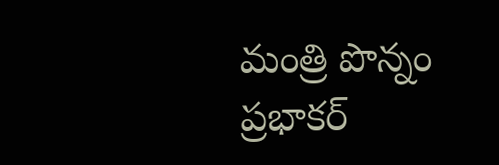మంత్రి పొన్నం ప్రభాకర్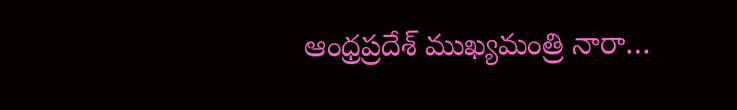ఆంధ్రప్రదేశ్ ముఖ్యమంత్రి నారా…